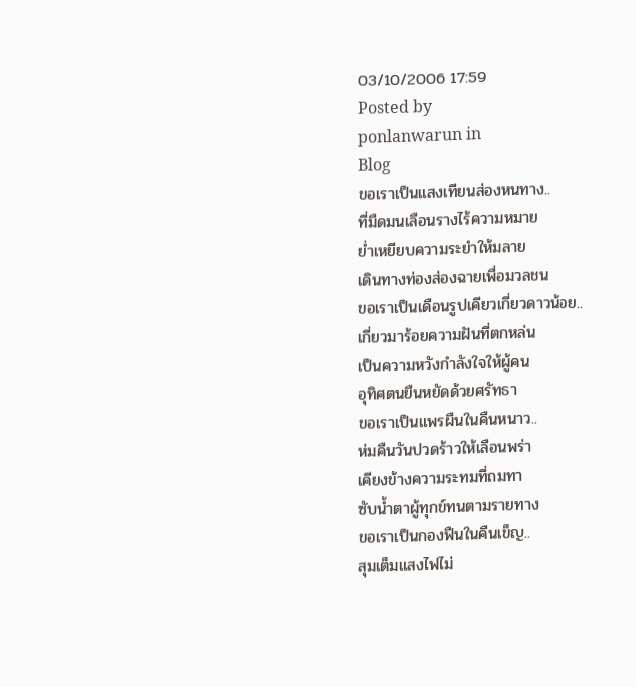03/10/2006 17:59
Posted by
ponlanwarun in
Blog
ขอเราเป็นแสงเทียนส่องหนทาง..
ที่มืดมนเลือนรางไร้ความหมาย
ย่ำเหยียบความระยำให้มลาย
เดินทางท่องส่องฉายเพื่อมวลชน
ขอเราเป็นเดือนรูปเคียวเกี่ยวดาวน้อย..
เกี่ยวมาร้อยความฝันที่ตกหล่น
เป็นความหวังกำลังใจให้ผู้คน
อุทิศตนยืนหยัดด้วยศรัทธา
ขอเราเป็นแพรผืนในคืนหนาว..
ห่มคืนวันปวดร้าวให้เลือนพร่า
เคียงข้างความระทมที่ถมทา
ซับน้ำตาผู้ทุกข์ทนตามรายทาง
ขอเราเป็นกองฟืนในคืนเข็ญ..
สุมเต็มแสงไฟไม่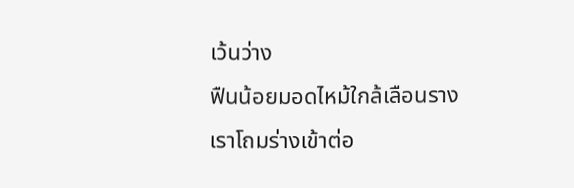เว้นว่าง
ฟืนน้อยมอดไหม้ใกล้เลือนราง
เราโถมร่างเข้าต่อ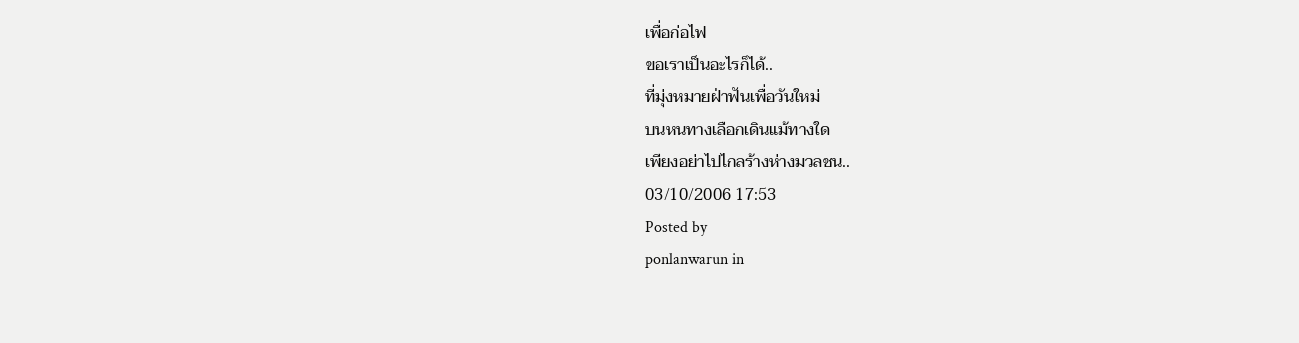เพื่อก่อไฟ
ขอเราเป็นอะไรก็ได้..
ที่มุ่งหมายฝ่าฟันเพื่อวันใหม่
บนหนทางเลือกเดินแม้ทางใด
เพียงอย่าไปไกลร้างห่างมวลชน..
03/10/2006 17:53
Posted by
ponlanwarun in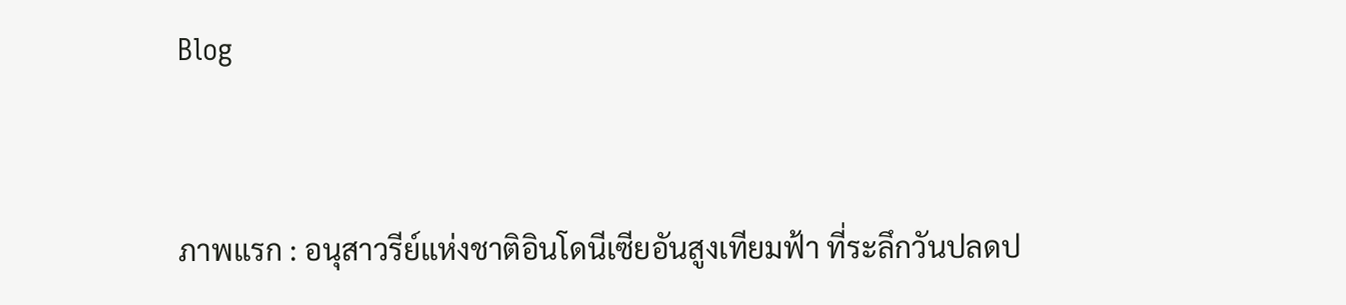Blog


ภาพแรก : อนุสาวรีย์แห่งชาติอินโดนีเซียอันสูงเทียมฟ้า ที่ระลึกวันปลดป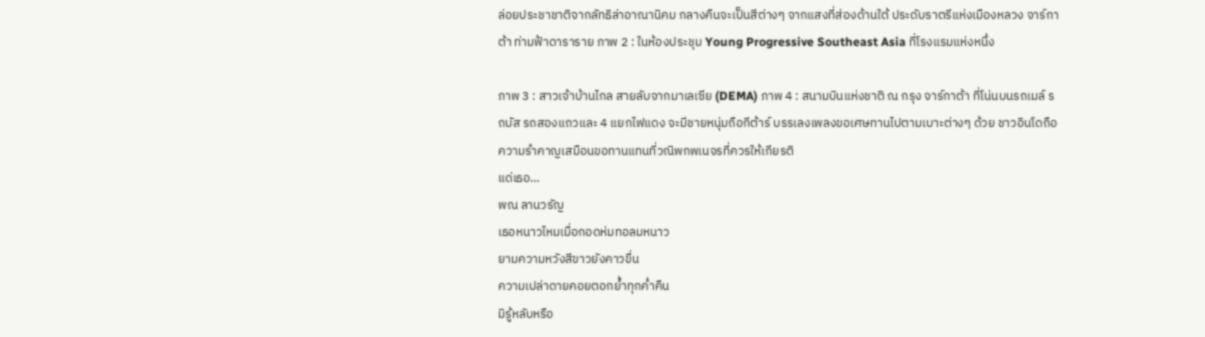ล่อยประชาชาติจากลัทธิล่าอาณานิคม กลางคืนจะเป็นสีต่างๆ จากแสงที่ส่องด้านใต้ ประดับราตรีแห่งเมืองหลวง จาร์กาต้า ท่ามฟ้าดาราราย ภาพ 2 : ในห้องประชุม Young Progressive Southeast Asia ที่โรงแรมแห่งหนึ่ง

ภาพ 3 : สาวเจ้าบ้านไกล สายลับจากมาเลเซีย (DEMA) ภาพ 4 : สนามบินแห่งชาติ ณ กรุง จาร์กาต้า ที่โน่นบนรถเมล์ รถบัส รถสองแถวและ 4 แยกไฟแดง จะมีชายหนุ่มถือกีต้าร์ บรรเลงเพลงขอเศษทานไปตามเบาะต่างๆ ด้วย ชาวอินโดถือความรำคาญเสมือนขอทานแทนที่วณิพกพเนจรที่ควรให้เกียรติ
แด่เธอ…
พณ ลานวรัญ
เธอหนาวไหมเมื่อกอดห่มทอลมหนาว
ยามความหวังสีขาวยังคาวขื่น
ความเปล่าดายคอยตอกย้ำทุกค่ำคืน
มิรู้หลับหรือ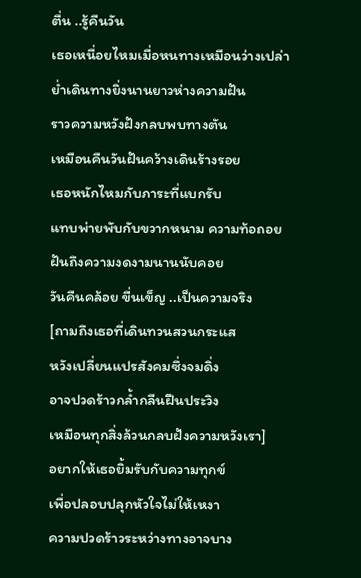ตื่น ..รู้คืนวัน
เธอเหนื่อยไหมเมื่อหนทางเหมือนว่างเปล่า
ย่ำเดินทางยิ่งนานยาวห่างความฝัน
ราวความหวังฝังกลบพบทางตัน
เหมือนคืนวันฝันคว้างเดินร้างรอย
เธอหนักไหมกับภาระที่แบกรับ
แทบพ่ายพับกับขวากหนาม ความท้อถอย
ฝันถึงความงดงามนานนับคอย
วันคืนคล้อย ขื่นเข็ญ ..เป็นความจริง
[ถามถึงเธอที่เดินทวนสวนกระแส
หวังเปลี่ยนแปรสังคมซึ่งจมดิ่ง
อาจปวดร้าวกล้ำกลืนฝืนประวิง
เหมือนทุกสิ่งล้วนกลบฝังความหวังเรา]
อยากให้เธอยิ้มรับกับความทุกข์
เพื่อปลอบปลุกหัวใจไม่ให้เหงา
ความปวดร้าวระหว่างทางอาจบาง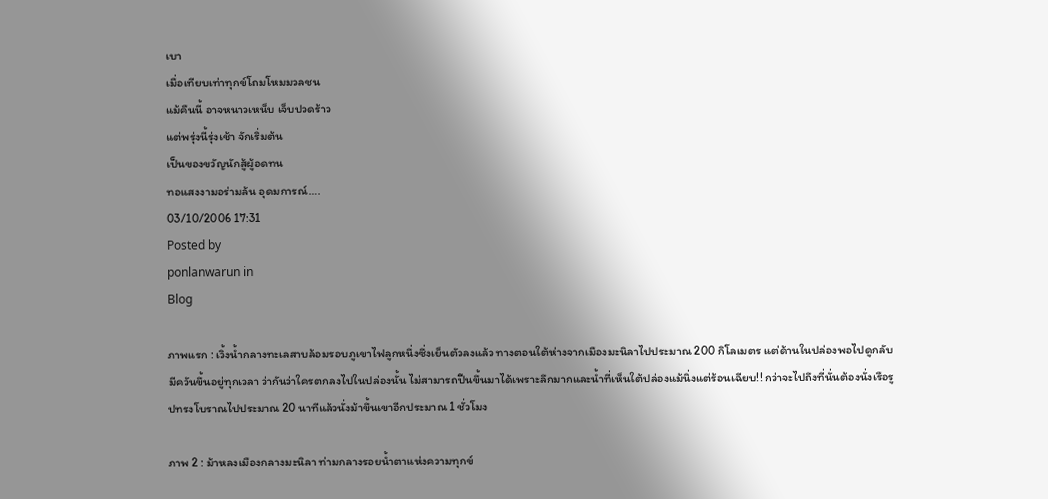เบา
เมื่อเทียบเท่าทุกข์โถมโหมมวลชน
แม้คืนนี้ อาจหนาวเหน็บ เจ็บปวดร้าว
แต่พรุ่งนี้รุ่งเช้า จักเริ่มต้น
เป็นของขวัญนักสู้ผู้อดทน
ทอแสงงามอร่ามล้น อุดมการณ์….
03/10/2006 17:31
Posted by
ponlanwarun in
Blog

ภาพแรก : เวิ้งน้ำกลางทะเลสาบล้อมรอบภูเขาไฟลูกหนึ่งซึ่งเย็นตัวลงแล้ว ทางตอนใต้ห่างจากเมืองมะนิลาไปประมาณ 200 กิโลเมตร แต่ด้านในปล่องพอไปดูกลับมีควันขึ้นอยู่ทุกเวลา ว่ากันว่าใครตกลงไปในปล่องนั้น ไม่สามารถปีนขึ้นมาได้เพราะลึกมากและน้ำที่เห็นใต้ปล่องแม้นิ่งแต่ร้อนเฉียบ!! กว่าจะไปถึงที่นั่นต้องนั่งเรือรูปทรงโบราณไปประมาณ 20 นาทีแล้วนั่งม้าขึ้นเขาอีกประมาณ 1 ชั่วโมง

ภาพ 2 : ม้าหลงเมืองกลางมะนิลา ท่ามกลางรอยน้ำตาแห่งความทุกข์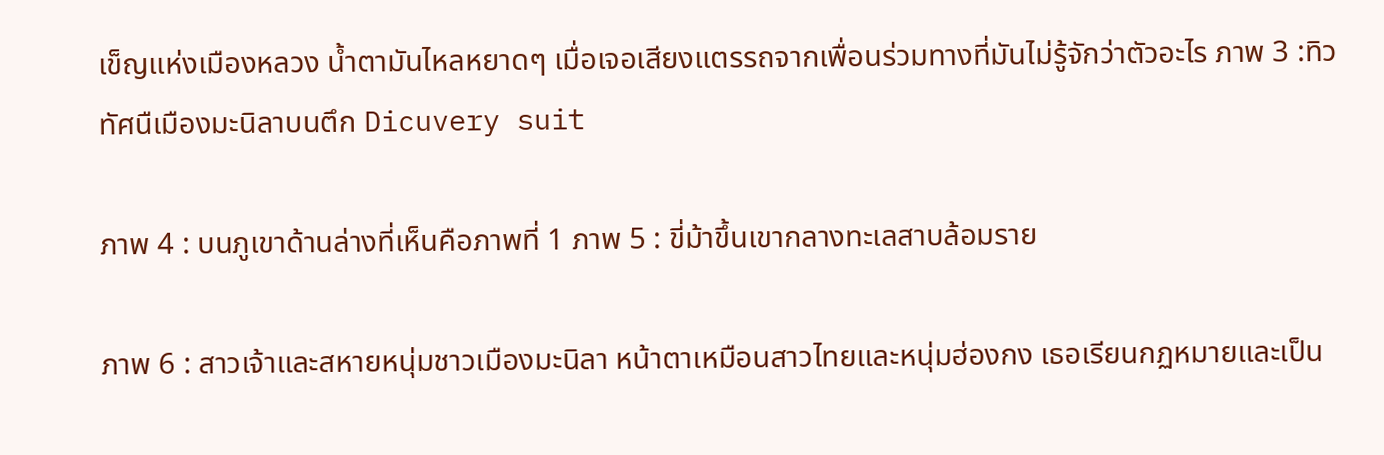เข็ญแห่งเมืองหลวง น้ำตามันไหลหยาดๆ เมื่อเจอเสียงแตรรถจากเพื่อนร่วมทางที่มันไม่รู้จักว่าตัวอะไร ภาพ 3 :ทิวทัศนืเมืองมะนิลาบนตึก Dicuvery suit

ภาพ 4 : บนภูเขาด้านล่างที่เห็นคือภาพที่ 1 ภาพ 5 : ขี่ม้าขึ้นเขากลางทะเลสาบล้อมราย

ภาพ 6 : สาวเจ้าและสหายหนุ่มชาวเมืองมะนิลา หน้าตาเหมือนสาวไทยและหนุ่มฮ่องกง เธอเรียนกฏหมายและเป็น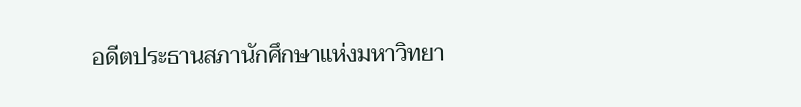อดีตประธานสภานักศึกษาแห่งมหาวิทยา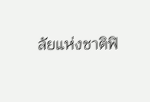ลัยแห่งชาติฟิ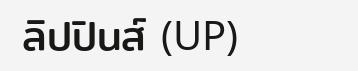ลิปปินส์ (UP)